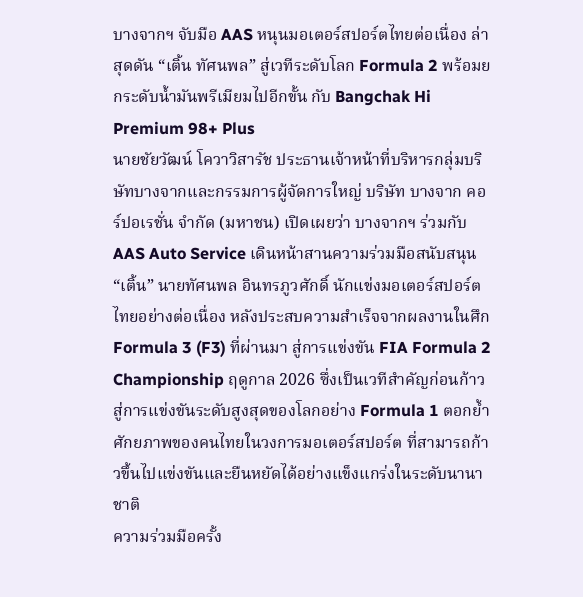บางจากฯ จับมือ AAS หนุนมอเตอร์สปอร์ตไทยต่อเนื่อง ล่าสุดดัน “เติ้น ทัศนพล” สู่เวทีระดับโลก Formula 2 พร้อมยกระดับน้ำมันพรีเมียมไปอีกขั้น กับ Bangchak Hi Premium 98+ Plus
นายชัยวัฒน์ โควาวิสารัช ประธานเจ้าหน้าที่บริหารกลุ่มบริษัทบางจากและกรรมการผู้จัดการใหญ่ บริษัท บางจาก คอร์ปอเรชั่น จำกัด (มหาชน) เปิดเผยว่า บางจากฯ ร่วมกับ AAS Auto Service เดินหน้าสานความร่วมมือสนับสนุน “เติ้น” นายทัศนพล อินทรภูวศักดิ์ นักแข่งมอเตอร์สปอร์ตไทยอย่างต่อเนื่อง หลังประสบความสำเร็จจากผลงานในศึก Formula 3 (F3) ที่ผ่านมา สู่การแข่งขัน FIA Formula 2 Championship ฤดูกาล 2026 ซึ่งเป็นเวทีสำคัญก่อนก้าวสู่การแข่งขันระดับสูงสุดของโลกอย่าง Formula 1 ตอกย้ำศักยภาพของคนไทยในวงการมอเตอร์สปอร์ต ที่สามารถก้าวขึ้นไปแข่งขันและยืนหยัดได้อย่างแข็งแกร่งในระดับนานาชาติ
ความร่วมมือครั้ง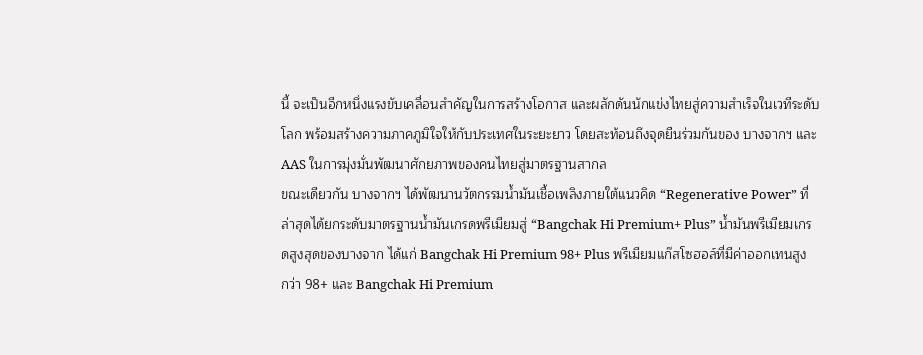นี้ จะเป็นอีกหนึ่งแรงขับเคลื่อนสำคัญในการสร้างโอกาส และผลักดันนักแข่งไทยสู่ความสำเร็จในเวทีระดับโลก พร้อมสร้างความภาคภูมิใจให้กับประเทศในระยะยาว โดยสะท้อนถึงจุดยืนร่วมกันของ บางจากฯ และ AAS ในการมุ่งมั่นพัฒนาศักยภาพของคนไทยสู่มาตรฐานสากล
ขณะเดียวกัน บางจากฯ ได้พัฒนานวัตกรรมน้ำมันเชื้อเพลิงภายใต้แนวคิด “Regenerative Power” ที่ล่าสุดได้ยกระดับมาตรฐานน้ำมันเกรดพรีเมียมสู่ “Bangchak Hi Premium+ Plus” น้ำมันพรีเมียมเกรดสูงสุดของบางจาก ได้แก่ Bangchak Hi Premium 98+ Plus พรีเมียมแก๊สโซฮอล์ที่มีค่าออกเทนสูงกว่า 98+ และ Bangchak Hi Premium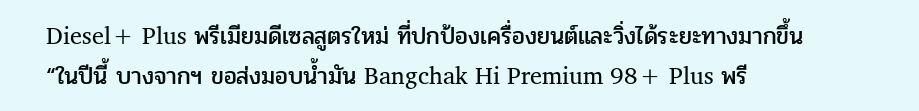Diesel+ Plus พรีเมียมดีเซลสูตรใหม่ ที่ปกป้องเครื่องยนต์และวิ่งได้ระยะทางมากขึ้น
“ในปีนี้ บางจากฯ ขอส่งมอบน้ำมัน Bangchak Hi Premium 98+ Plus พรี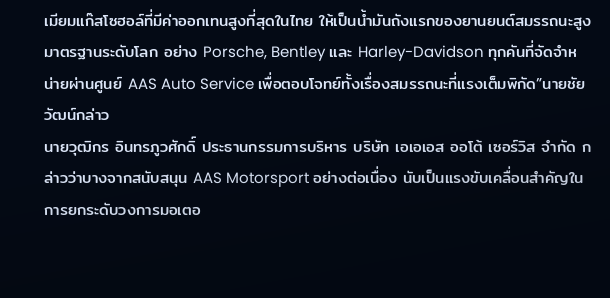เมียมแก๊สโซฮอล์ที่มีค่าออกเทนสูงที่สุดในไทย ให้เป็นน้ำมันถังแรกของยานยนต์สมรรถนะสูง มาตรฐานระดับโลก อย่าง Porsche, Bentley และ Harley-Davidson ทุกคันที่จัดจำหน่ายผ่านศูนย์ AAS Auto Service เพื่อตอบโจทย์ทั้งเรื่องสมรรถนะที่แรงเต็มพิกัด”นายชัยวัฒน์กล่าว
นายวุฒิกร อินทรภูวศักดิ์ ประธานกรรมการบริหาร บริษัท เอเอเอส ออโต้ เซอร์วิส จำกัด กล่าวว่าบางจากสนับสนุน AAS Motorsport อย่างต่อเนื่อง นับเป็นแรงขับเคลื่อนสำคัญในการยกระดับวงการมอเตอ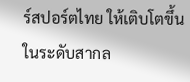ร์สปอร์ตไทย ให้เติบโตขึ้นในระดับสากล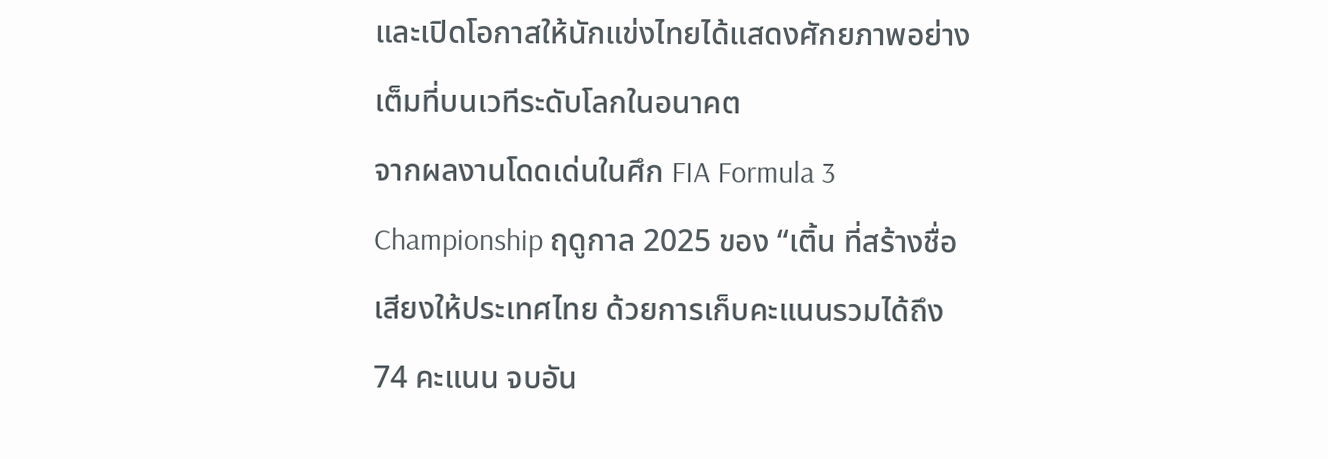และเปิดโอกาสให้นักแข่งไทยได้แสดงศักยภาพอย่างเต็มที่บนเวทีระดับโลกในอนาคต
จากผลงานโดดเด่นในศึก FIA Formula 3 Championship ฤดูกาล 2025 ของ “เติ้น ที่สร้างชื่อเสียงให้ประเทศไทย ด้วยการเก็บคะแนนรวมได้ถึง 74 คะแนน จบอัน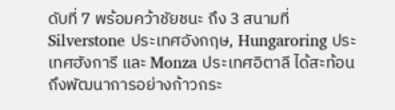ดับที่ 7 พร้อมคว้าชัยชนะ ถึง 3 สนามที่ Silverstone ประเทศอังกฤษ, Hungaroring ประเทศฮังการี และ Monza ประเทศอิตาลี ได้สะท้อนถึงพัฒนาการอย่างก้าวกระ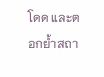โดด และตอกย้ำสถา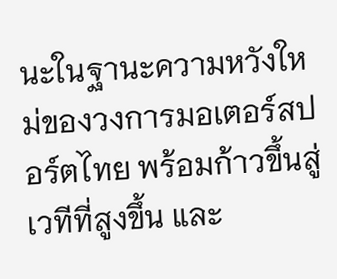นะในฐานะความหวังใหม่ของวงการมอเตอร์สปอร์ตไทย พร้อมก้าวขึ้นสู่เวทีที่สูงขึ้น และ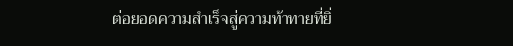ต่อยอดความสำเร็จสู่ความท้าทายที่ยิ่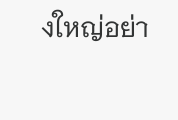งใหญ่อย่า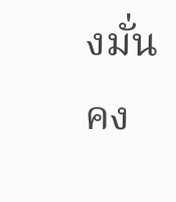งมั่นคง